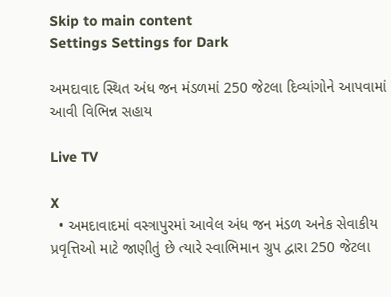Skip to main content
Settings Settings for Dark

અમદાવાદ સ્થિત અંધ જન મંડળમાં 250 જેટલા દિવ્યાંગોને આપવામાં આવી વિભિન્ન સહાય

Live TV

X
  • અમદાવાદમાં વસ્ત્રાપુરમાં આવેલ અંધ જન મંડળ અનેક સેવાકીય પ્રવૃત્તિઓ માટે જાણીતું છે ત્યારે સ્વાભિમાન ગ્રુપ દ્વારા 250 જેટલા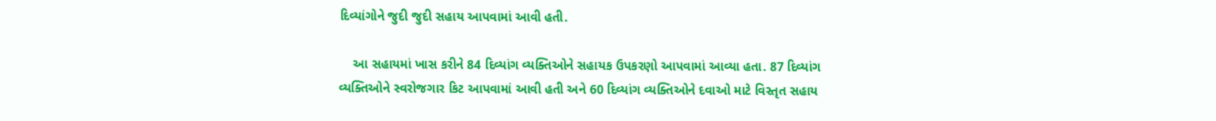દિવ્યાંગોને જુદી જુદી સહાય આપવામાં આવી હતી.

    આ સહાયમાં ખાસ કરીને 84 દિવ્યાંગ વ્યક્તિઓને સહાયક ઉપકરણો આપવામાં આવ્યા હતા. 87 દિવ્યાંગ વ્યક્તિઓને સ્વરોજગાર કિટ આપવામાં આવી હતી અને 60 દિવ્યાંગ વ્યક્તિઓને દવાઓ માટે વિસ્તૃત સહાય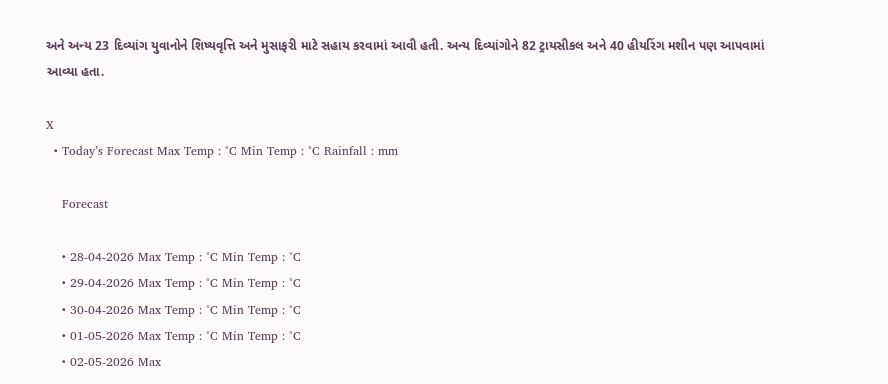અને અન્ય 23 દિવ્યાંગ યુવાનોને શિષ્યવૃત્તિ અને મુસાફરી માટે સહાય કરવામાં આવી હતી. અન્ય દિવ્યાંગોને 82 ટ્રાયસીકલ અને 40 હીયરિંગ મશીન પણ આપવામાં આવ્યા હતા.

X
  • Today’s Forecast Max Temp : °C Min Temp : °C Rainfall : mm

    Forecast

    • 28-04-2026 Max Temp : °C Min Temp : °C
    • 29-04-2026 Max Temp : °C Min Temp : °C
    • 30-04-2026 Max Temp : °C Min Temp : °C
    • 01-05-2026 Max Temp : °C Min Temp : °C
    • 02-05-2026 Max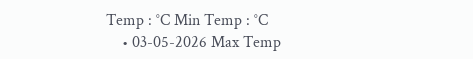Temp : °C Min Temp : °C
    • 03-05-2026 Max Temp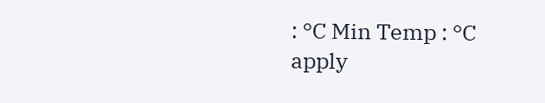: °C Min Temp : °C
apply